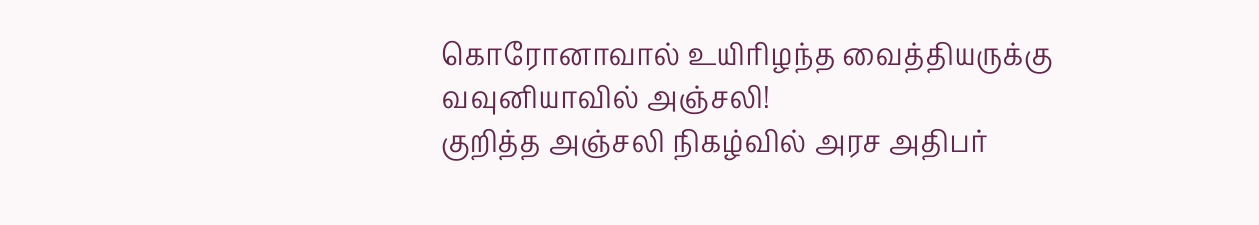கொரோனாவால் உயிரிழந்த வைத்தியருக்கு வவுனியாவில் அஞ்சலி!
குறித்த அஞ்சலி நிகழ்வில் அரச அதிபர்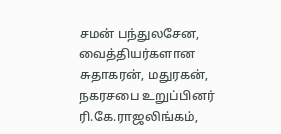சமன் பந்துலசேன, வைத்தியர்களான சுதாகரன், மதுரகன், நகரசபை உறுப்பினர் ரி.கே.ராஜலிங்கம்,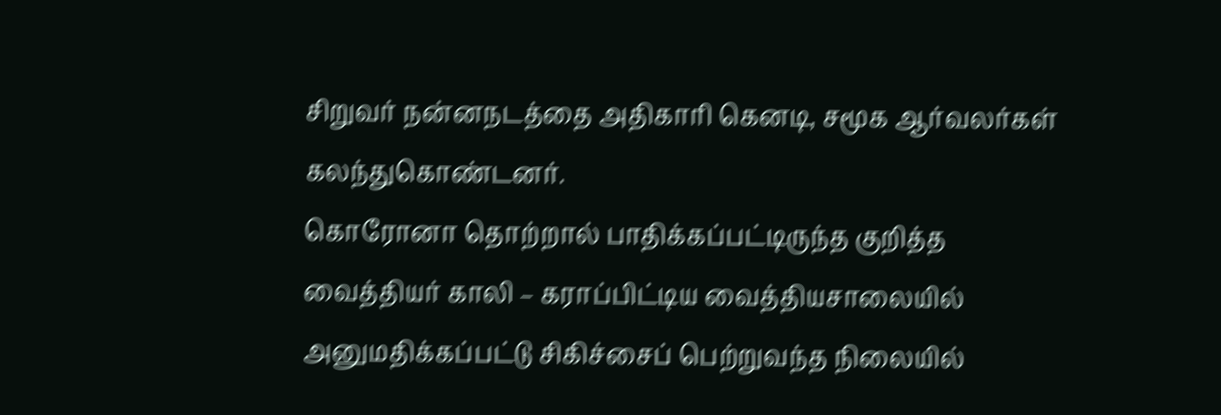சிறுவர் நன்னநடத்தை அதிகாரி கெனடி, சமூக ஆர்வலர்கள் கலந்துகொண்டனர்.
கொரோனா தொற்றால் பாதிக்கப்பட்டிருந்த குறித்த வைத்தியர் காலி – கராப்பிட்டிய வைத்தியசாலையில் அனுமதிக்கப்பட்டு சிகிச்சைப் பெற்றுவந்த நிலையில்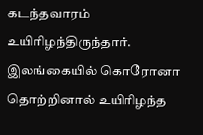கடந்தவாரம் உயிரிழந்திருந்தார்.
இலங்கையில் கொரோனா தொற்றினால் உயிரிழந்த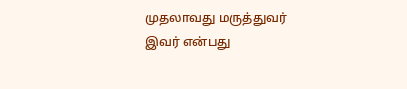முதலாவது மருத்துவர் இவர் என்பது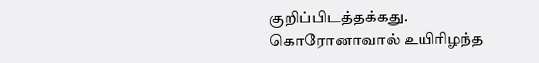குறிப்பிடத்தக்கது.
கொரோனாவால் உயிரிழந்த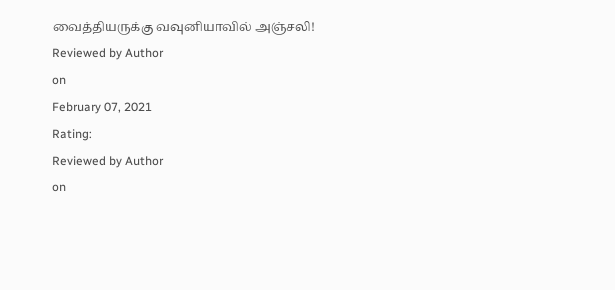வைத்தியருக்கு வவுனியாவில் அஞ்சலி!
Reviewed by Author
on
February 07, 2021
Rating:
Reviewed by Author
on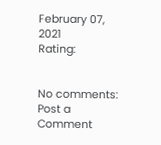February 07, 2021
Rating:


No comments:
Post a Comment